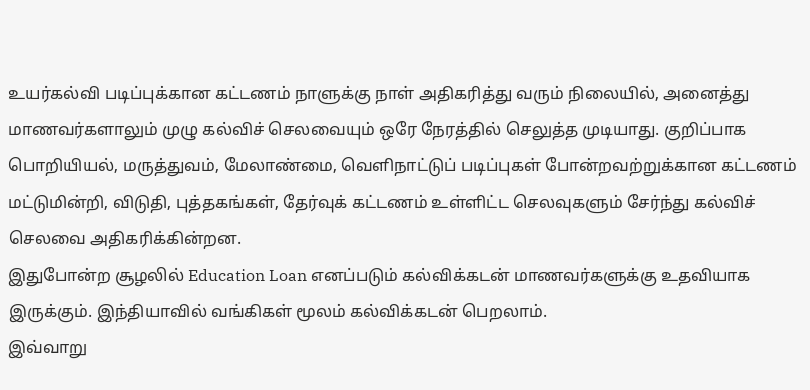உயர்கல்வி படிப்புக்கான கட்டணம் நாளுக்கு நாள் அதிகரித்து வரும் நிலையில், அனைத்து மாணவர்களாலும் முழு கல்விச் செலவையும் ஒரே நேரத்தில் செலுத்த முடியாது. குறிப்பாக பொறியியல், மருத்துவம், மேலாண்மை, வெளிநாட்டுப் படிப்புகள் போன்றவற்றுக்கான கட்டணம் மட்டுமின்றி, விடுதி, புத்தகங்கள், தேர்வுக் கட்டணம் உள்ளிட்ட செலவுகளும் சேர்ந்து கல்விச் செலவை அதிகரிக்கின்றன.
இதுபோன்ற சூழலில் Education Loan எனப்படும் கல்விக்கடன் மாணவர்களுக்கு உதவியாக இருக்கும். இந்தியாவில் வங்கிகள் மூலம் கல்விக்கடன் பெறலாம்.
இவ்வாறு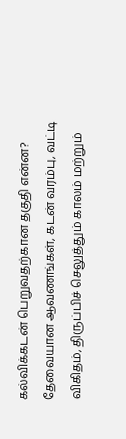கல்விக்கடன் பெறுவதற்கான தகுதி என்ன? தேவையான ஆவணங்கள், கடன் வரம்பு, வட்டி விகிதம், திருப்பிச் செலுத்தும் காலம் மற்றும்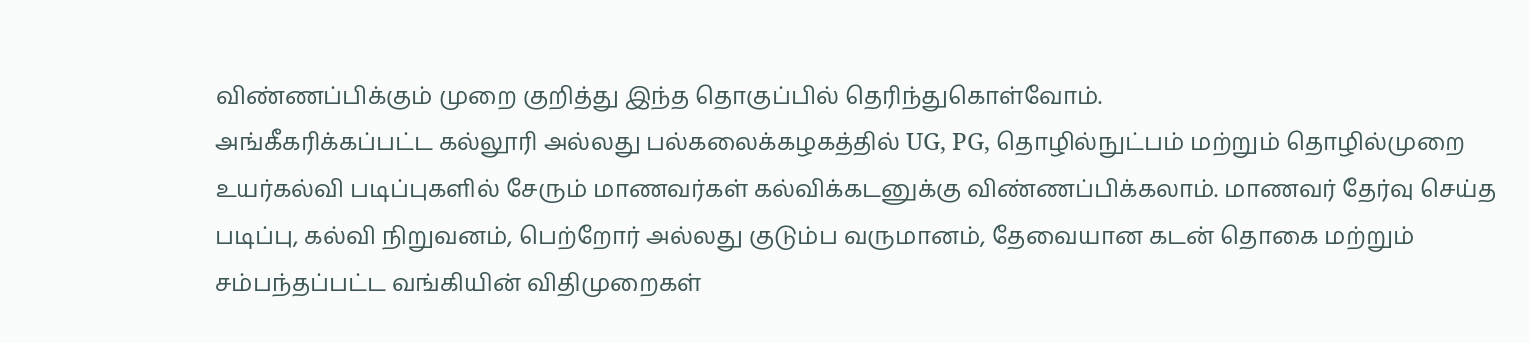விண்ணப்பிக்கும் முறை குறித்து இந்த தொகுப்பில் தெரிந்துகொள்வோம்.
அங்கீகரிக்கப்பட்ட கல்லூரி அல்லது பல்கலைக்கழகத்தில் UG, PG, தொழில்நுட்பம் மற்றும் தொழில்முறை உயர்கல்வி படிப்புகளில் சேரும் மாணவர்கள் கல்விக்கடனுக்கு விண்ணப்பிக்கலாம். மாணவர் தேர்வு செய்த படிப்பு, கல்வி நிறுவனம், பெற்றோர் அல்லது குடும்ப வருமானம், தேவையான கடன் தொகை மற்றும் சம்பந்தப்பட்ட வங்கியின் விதிமுறைகள்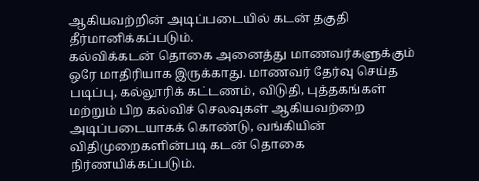ஆகியவற்றின் அடிப்படையில் கடன் தகுதி தீர்மானிக்கப்படும்.
கல்விக்கடன் தொகை அனைத்து மாணவர்களுக்கும் ஒரே மாதிரியாக இருக்காது. மாணவர் தேர்வு செய்த படிப்பு, கல்லூரிக் கட்டணம், விடுதி, புத்தகங்கள் மற்றும் பிற கல்விச் செலவுகள் ஆகியவற்றை அடிப்படையாகக் கொண்டு, வங்கியின் விதிமுறைகளின்படி கடன் தொகை நிர்ணயிக்கப்படும்.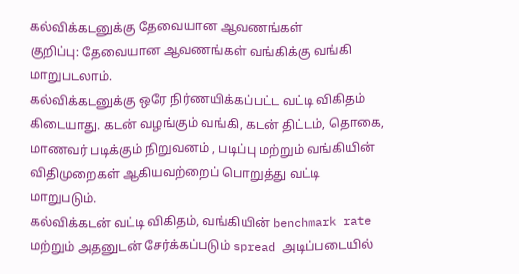கல்விக்கடனுக்கு தேவையான ஆவணங்கள்
குறிப்பு: தேவையான ஆவணங்கள் வங்கிக்கு வங்கி மாறுபடலாம்.
கல்விக்கடனுக்கு ஒரே நிர்ணயிக்கப்பட்ட வட்டி விகிதம் கிடையாது. கடன் வழங்கும் வங்கி, கடன் திட்டம், தொகை, மாணவர் படிக்கும் நிறுவனம் , படிப்பு மற்றும் வங்கியின் விதிமுறைகள் ஆகியவற்றைப் பொறுத்து வட்டி மாறுபடும்.
கல்விக்கடன் வட்டி விகிதம், வங்கியின் benchmark rate மற்றும் அதனுடன் சேர்க்கப்படும் spread அடிப்படையில்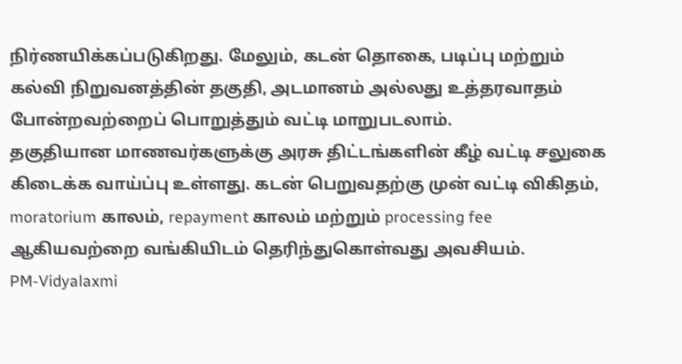நிர்ணயிக்கப்படுகிறது. மேலும், கடன் தொகை, படிப்பு மற்றும் கல்வி நிறுவனத்தின் தகுதி, அடமானம் அல்லது உத்தரவாதம் போன்றவற்றைப் பொறுத்தும் வட்டி மாறுபடலாம்.
தகுதியான மாணவர்களுக்கு அரசு திட்டங்களின் கீழ் வட்டி சலுகை கிடைக்க வாய்ப்பு உள்ளது. கடன் பெறுவதற்கு முன் வட்டி விகிதம், moratorium காலம், repayment காலம் மற்றும் processing fee ஆகியவற்றை வங்கியிடம் தெரிந்துகொள்வது அவசியம்.
PM-Vidyalaxmi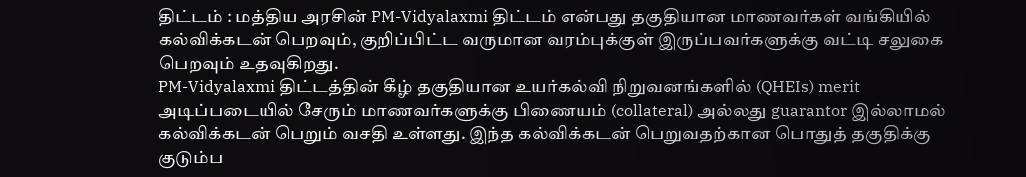திட்டம் : மத்திய அரசின் PM-Vidyalaxmi திட்டம் என்பது தகுதியான மாணவர்கள் வங்கியில் கல்விக்கடன் பெறவும், குறிப்பிட்ட வருமான வரம்புக்குள் இருப்பவர்களுக்கு வட்டி சலுகை பெறவும் உதவுகிறது.
PM-Vidyalaxmi திட்டத்தின் கீழ் தகுதியான உயர்கல்வி நிறுவனங்களில் (QHEIs) merit அடிப்படையில் சேரும் மாணவர்களுக்கு பிணையம் (collateral) அல்லது guarantor இல்லாமல் கல்விக்கடன் பெறும் வசதி உள்ளது. இந்த கல்விக்கடன் பெறுவதற்கான பொதுத் தகுதிக்கு குடும்ப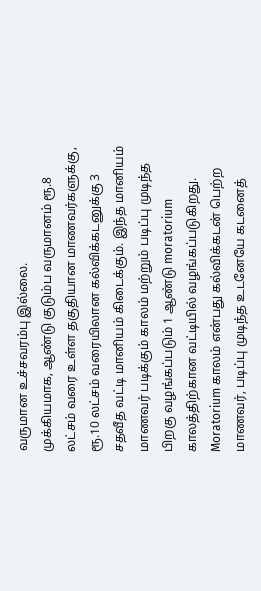வருமான உச்சவரம்பு இல்லை.
முக்கியமாக, ஆண்டு குடும்ப வருமானம் ரூ.8 லட்சம் வரை உள்ள தகுதியான மாணவர்களுக்கு, ரூ.10 லட்சம் வரையிலான கல்விக்கடனுக்கு 3 சதவீத வட்டி மானியம் கிடைக்கும். இந்த மானியம் மாணவர் படிக்கும் காலம் மற்றும் படிப்பு முடிந்த பிறகு வழங்கப்படும் 1 ஆண்டு moratorium காலத்திற்கான வட்டியில் வழங்கப்படுகிறது.
Moratorium காலம் என்பது கல்விக்கடன் பெற்ற மாணவர், படிப்பு முடிந்த உடனேயே கடனைத்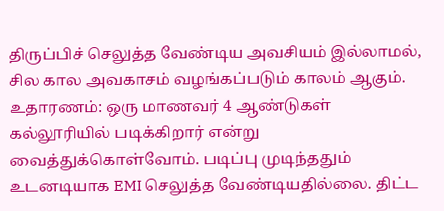திருப்பிச் செலுத்த வேண்டிய அவசியம் இல்லாமல், சில கால அவகாசம் வழங்கப்படும் காலம் ஆகும்.
உதாரணம்: ஒரு மாணவர் 4 ஆண்டுகள் கல்லூரியில் படிக்கிறார் என்று வைத்துக்கொள்வோம். படிப்பு முடிந்ததும் உடனடியாக EMI செலுத்த வேண்டியதில்லை. திட்ட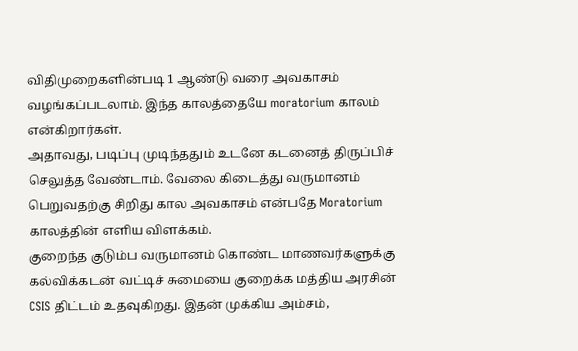விதிமுறைகளின்படி 1 ஆண்டு வரை அவகாசம் வழங்கப்படலாம். இந்த காலத்தையே moratorium காலம் என்கிறார்கள்.
அதாவது, படிப்பு முடிந்ததும் உடனே கடனைத் திருப்பிச் செலுத்த வேண்டாம். வேலை கிடைத்து வருமானம் பெறுவதற்கு சிறிது கால அவகாசம் என்பதே Moratorium காலத்தின் எளிய விளக்கம்.
குறைந்த குடும்ப வருமானம் கொண்ட மாணவர்களுக்கு கல்விக்கடன் வட்டிச் சுமையை குறைக்க மத்திய அரசின் CSIS திட்டம் உதவுகிறது. இதன் முக்கிய அம்சம்,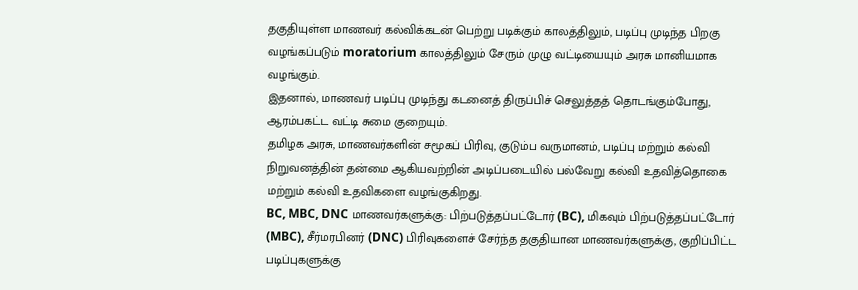தகுதியுள்ள மாணவர் கல்விக்கடன் பெற்று படிக்கும் காலத்திலும், படிப்பு முடிந்த பிறகு வழங்கப்படும் moratorium காலத்திலும் சேரும் முழு வட்டியையும் அரசு மானியமாக வழங்கும்.
இதனால், மாணவர் படிப்பு முடிந்து கடனைத் திருப்பிச் செலுத்தத் தொடங்கும்போது, ஆரம்பகட்ட வட்டி சுமை குறையும்.
தமிழக அரசு, மாணவர்களின் சமூகப் பிரிவு, குடும்ப வருமானம், படிப்பு மற்றும் கல்வி நிறுவனத்தின் தன்மை ஆகியவற்றின் அடிப்படையில் பல்வேறு கல்வி உதவித்தொகை மற்றும் கல்வி உதவிகளை வழங்குகிறது.
BC, MBC, DNC மாணவர்களுக்கு: பிற்படுத்தப்பட்டோர் (BC), மிகவும் பிற்படுத்தப்பட்டோர் (MBC), சீர்மரபினர் (DNC) பிரிவுகளைச் சேர்ந்த தகுதியான மாணவர்களுக்கு, குறிப்பிட்ட படிப்புகளுக்கு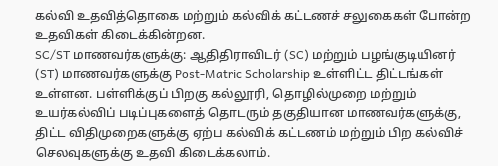கல்வி உதவித்தொகை மற்றும் கல்விக் கட்டணச் சலுகைகள் போன்ற உதவிகள் கிடைக்கின்றன.
SC/ST மாணவர்களுக்கு: ஆதிதிராவிடர் (SC) மற்றும் பழங்குடியினர் (ST) மாணவர்களுக்கு Post-Matric Scholarship உள்ளிட்ட திட்டங்கள் உள்ளன. பள்ளிக்குப் பிறகு கல்லூரி, தொழில்முறை மற்றும் உயர்கல்விப் படிப்புகளைத் தொடரும் தகுதியான மாணவர்களுக்கு, திட்ட விதிமுறைகளுக்கு ஏற்ப கல்விக் கட்டணம் மற்றும் பிற கல்விச் செலவுகளுக்கு உதவி கிடைக்கலாம்.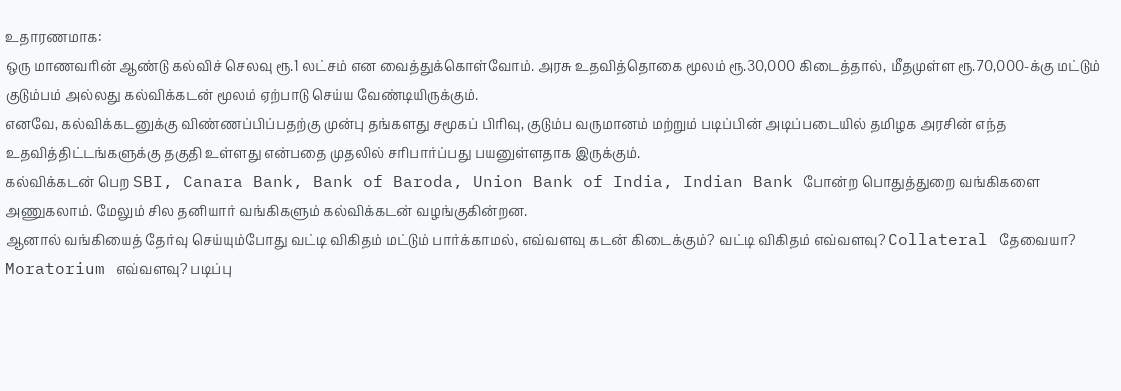உதாரணமாக:
ஒரு மாணவரின் ஆண்டு கல்விச் செலவு ரூ.1 லட்சம் என வைத்துக்கொள்வோம். அரசு உதவித்தொகை மூலம் ரூ.30,000 கிடைத்தால், மீதமுள்ள ரூ.70,000-க்கு மட்டும் குடும்பம் அல்லது கல்விக்கடன் மூலம் ஏற்பாடு செய்ய வேண்டியிருக்கும்.
எனவே, கல்விக்கடனுக்கு விண்ணப்பிப்பதற்கு முன்பு தங்களது சமூகப் பிரிவு, குடும்ப வருமானம் மற்றும் படிப்பின் அடிப்படையில் தமிழக அரசின் எந்த உதவித்திட்டங்களுக்கு தகுதி உள்ளது என்பதை முதலில் சரிபார்ப்பது பயனுள்ளதாக இருக்கும்.
கல்விக்கடன் பெற SBI, Canara Bank, Bank of Baroda, Union Bank of India, Indian Bank போன்ற பொதுத்துறை வங்கிகளை அணுகலாம். மேலும் சில தனியார் வங்கிகளும் கல்விக்கடன் வழங்குகின்றன.
ஆனால் வங்கியைத் தேர்வு செய்யும்போது வட்டி விகிதம் மட்டும் பார்க்காமல், எவ்வளவு கடன் கிடைக்கும்? வட்டி விகிதம் எவ்வளவு? Collateral தேவையா? Moratorium எவ்வளவு? படிப்பு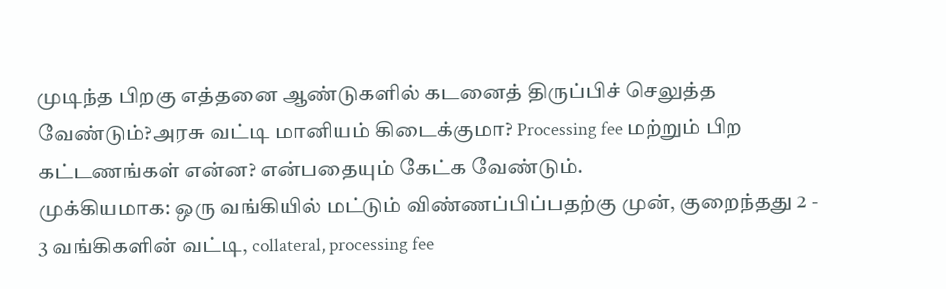முடிந்த பிறகு எத்தனை ஆண்டுகளில் கடனைத் திருப்பிச் செலுத்த வேண்டும்?அரசு வட்டி மானியம் கிடைக்குமா? Processing fee மற்றும் பிற கட்டணங்கள் என்ன? என்பதையும் கேட்க வேண்டும்.
முக்கியமாக: ஒரு வங்கியில் மட்டும் விண்ணப்பிப்பதற்கு முன், குறைந்தது 2 - 3 வங்கிகளின் வட்டி, collateral, processing fee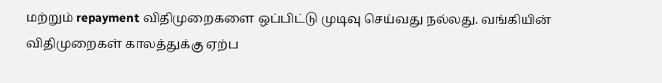மற்றும் repayment விதிமுறைகளை ஒப்பிட்டு முடிவு செய்வது நல்லது. வங்கியின் விதிமுறைகள் காலத்துக்கு ஏற்ப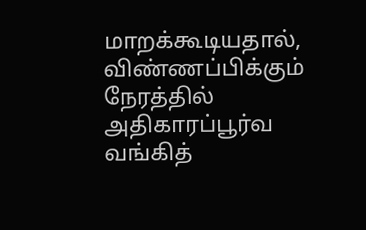மாறக்கூடியதால், விண்ணப்பிக்கும் நேரத்தில் அதிகாரப்பூர்வ வங்கித்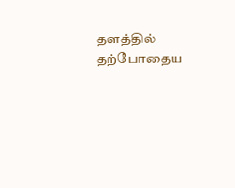தளத்தில் தற்போதைய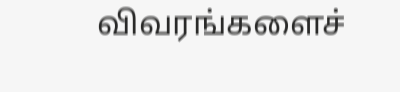விவரங்களைச்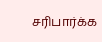சரிபார்க்க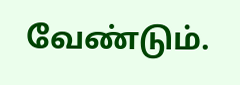வேண்டும்.